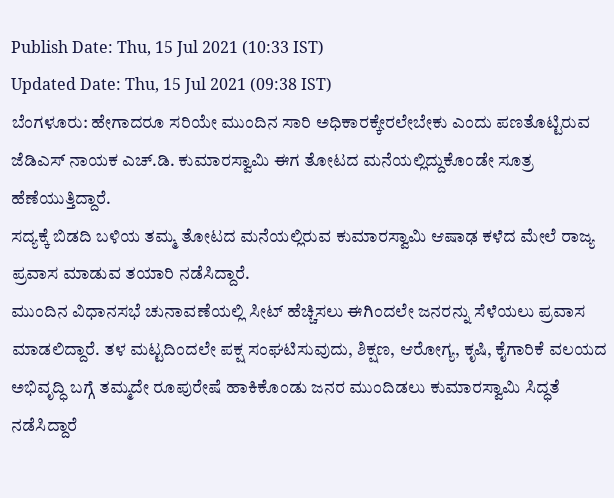Publish Date: Thu, 15 Jul 2021 (10:33 IST)
Updated Date: Thu, 15 Jul 2021 (09:38 IST)
ಬೆಂಗಳೂರು: ಹೇಗಾದರೂ ಸರಿಯೇ ಮುಂದಿನ ಸಾರಿ ಅಧಿಕಾರಕ್ಕೇರಲೇಬೇಕು ಎಂದು ಪಣತೊಟ್ಟಿರುವ ಜೆಡಿಎಸ್ ನಾಯಕ ಎಚ್.ಡಿ. ಕುಮಾರಸ್ವಾಮಿ ಈಗ ತೋಟದ ಮನೆಯಲ್ಲಿದ್ದುಕೊಂಡೇ ಸೂತ್ರ ಹೆಣೆಯುತ್ತಿದ್ದಾರೆ.
ಸದ್ಯಕ್ಕೆ ಬಿಡದಿ ಬಳಿಯ ತಮ್ಮ ತೋಟದ ಮನೆಯಲ್ಲಿರುವ ಕುಮಾರಸ್ವಾಮಿ ಆಷಾಢ ಕಳೆದ ಮೇಲೆ ರಾಜ್ಯ ಪ್ರವಾಸ ಮಾಡುವ ತಯಾರಿ ನಡೆಸಿದ್ದಾರೆ.
ಮುಂದಿನ ವಿಧಾನಸಭೆ ಚುನಾವಣೆಯಲ್ಲಿ ಸೀಟ್ ಹೆಚ್ಚಿಸಲು ಈಗಿಂದಲೇ ಜನರನ್ನು ಸೆಳೆಯಲು ಪ್ರವಾಸ ಮಾಡಲಿದ್ದಾರೆ. ತಳ ಮಟ್ಟದಿಂದಲೇ ಪಕ್ಷ ಸಂಘಟಿಸುವುದು, ಶಿಕ್ಷಣ, ಆರೋಗ್ಯ, ಕೃಷಿ, ಕೈಗಾರಿಕೆ ವಲಯದ ಅಭಿವೃದ್ಧಿ ಬಗ್ಗೆ ತಮ್ಮದೇ ರೂಪುರೇಷೆ ಹಾಕಿಕೊಂಡು ಜನರ ಮುಂದಿಡಲು ಕುಮಾರಸ್ವಾಮಿ ಸಿದ್ಧತೆ ನಡೆಸಿದ್ದಾರೆ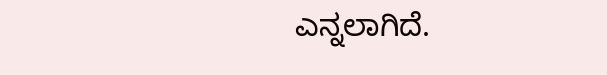ಎನ್ನಲಾಗಿದೆ.